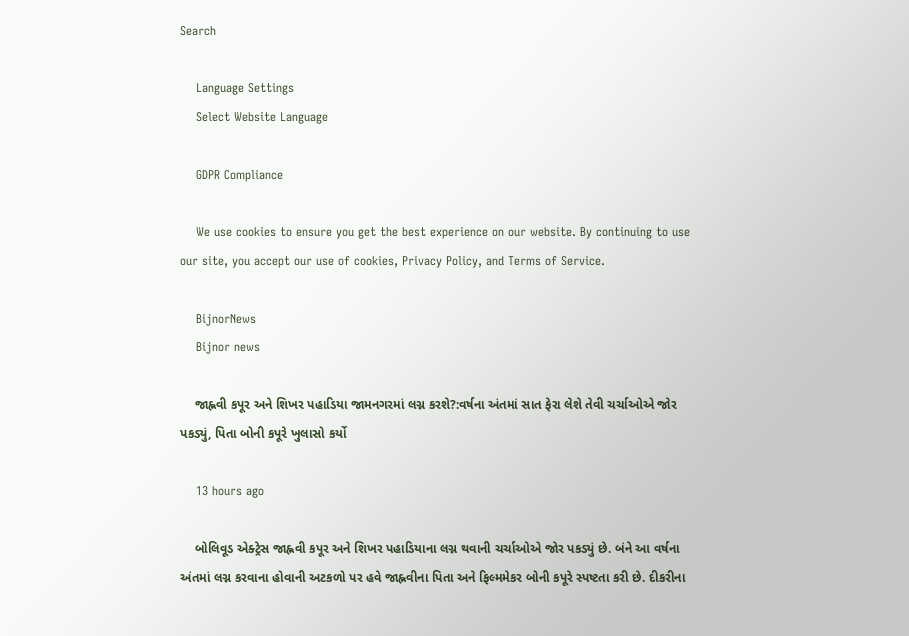Search

    Language Settings
    Select Website Language

    GDPR Compliance

    We use cookies to ensure you get the best experience on our website. By continuing to use our site, you accept our use of cookies, Privacy Policy, and Terms of Service.

    BijnorNews
    Bijnor news

    જાહ્નવી કપૂર અને શિખર પહાડિયા જામનગરમાં લગ્ન કરશે?:વર્ષના અંતમાં સાત ફેરા લેશે તેવી ચર્ચાઓએ જોર પકડ્યું, પિતા બોની કપૂરે ખુલાસો કર્યો

    13 hours ago

    બોલિવૂડ એક્ટ્રેસ જાહ્નવી કપૂર અને શિખર પહાડિયાના લગ્ન થવાની ચર્ચાઓએ જોર પકડ્યું છે. બંને આ વર્ષના અંતમાં લગ્ન કરવાના હોવાની અટકળો પર હવે જાહ્નવીના પિતા અને ફિલ્મમેકર બોની કપૂરે સ્પષ્ટતા કરી છે. દીકરીના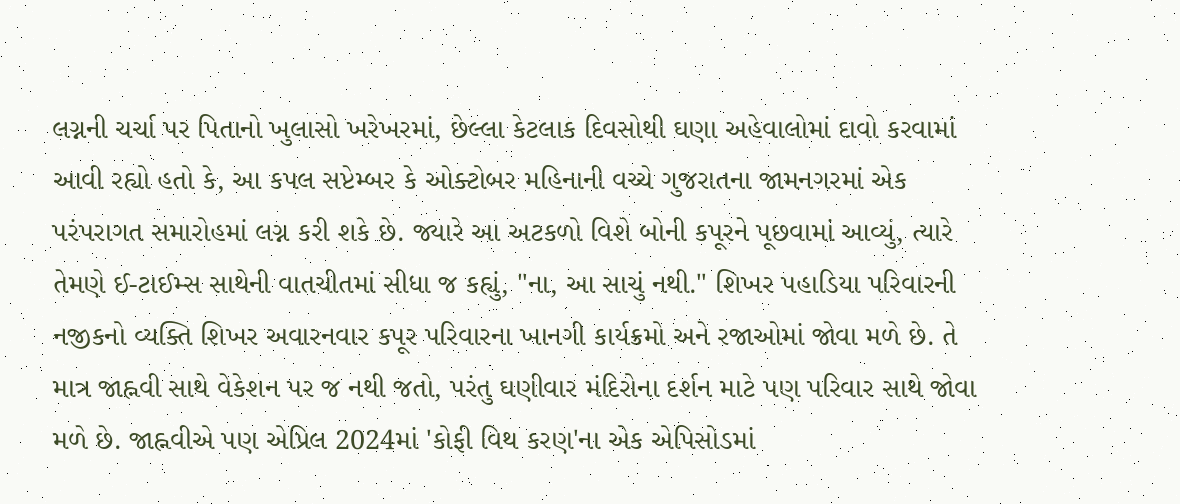લગ્નની ચર્ચા પર પિતાનો ખુલાસો ખરેખરમાં, છેલ્લા કેટલાક દિવસોથી ઘણા અહેવાલોમાં દાવો કરવામાં આવી રહ્યો હતો કે, આ કપલ સપ્ટેમ્બર કે ઓક્ટોબર મહિનાની વચ્ચે ગુજરાતના જામનગરમાં એક પરંપરાગત સમારોહમાં લગ્ન કરી શકે છે. જ્યારે આ અટકળો વિશે બોની કપૂરને પૂછવામાં આવ્યું, ત્યારે તેમણે ઈ-ટાઈમ્સ સાથેની વાતચીતમાં સીધા જ કહ્યું, "ના, આ સાચું નથી." શિખર પહાડિયા પરિવારની નજીકનો વ્યક્તિ શિખર અવારનવાર કપૂર પરિવારના ખાનગી કાર્યક્રમો અને રજાઓમાં જોવા મળે છે. તે માત્ર જાહ્નવી સાથે વેકેશન પર જ નથી જતો, પરંતુ ઘણીવાર મંદિરોના દર્શન માટે પણ પરિવાર સાથે જોવા મળે છે. જાહ્નવીએ પણ એપ્રિલ 2024માં 'કોફી વિથ કરણ'ના એક એપિસોડમાં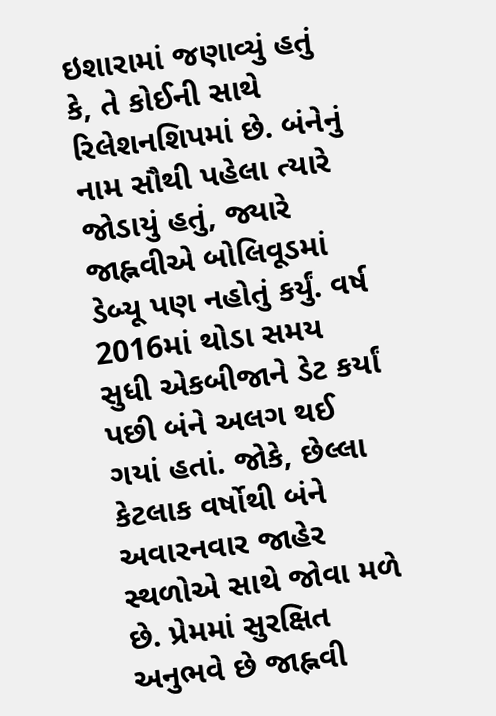ઇશારામાં જણાવ્યું હતું કે, તે કોઈની સાથે રિલેશનશિપમાં છે. બંનેનું નામ સૌથી પહેલા ત્યારે જોડાયું હતું, જ્યારે જાહ્નવીએ બોલિવૂડમાં ડેબ્યૂ પણ નહોતું કર્યું. વર્ષ 2016માં થોડા સમય સુધી એકબીજાને ડેટ કર્યાં પછી બંને અલગ થઈ ગયાં હતાં. જોકે, છેલ્લા કેટલાક વર્ષોથી બંને અવારનવાર જાહેર સ્થળોએ સાથે જોવા મળે છે. પ્રેમમાં સુરક્ષિત અનુભવે છે જાહ્નવી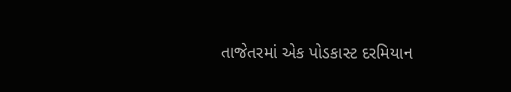તાજેતરમાં એક પોડકાસ્ટ દરમિયાન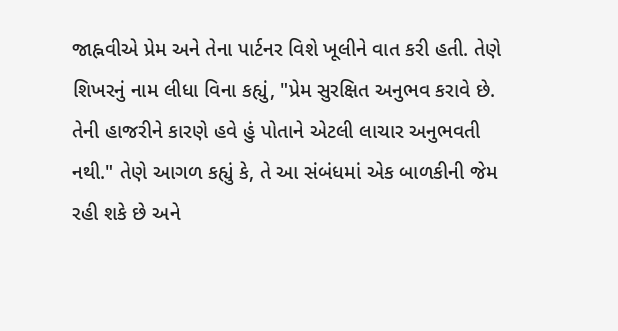જાહ્નવીએ પ્રેમ અને તેના પાર્ટનર વિશે ખૂલીને વાત કરી હતી. તેણે શિખરનું નામ લીધા વિના કહ્યું, "પ્રેમ સુરક્ષિત અનુભવ કરાવે છે. તેની હાજરીને કારણે હવે હું પોતાને એટલી લાચાર અનુભવતી નથી." તેણે આગળ કહ્યું કે, તે આ સંબંધમાં એક બાળકીની જેમ રહી શકે છે અને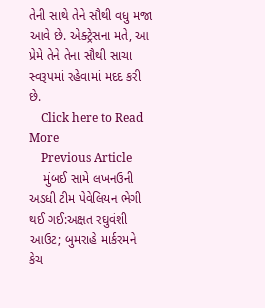તેની સાથે તેને સૌથી વધુ મજા આવે છે. એક્ટ્રેસના મતે, આ પ્રેમે તેને તેના સૌથી સાચા સ્વરૂપમાં રહેવામાં મદદ કરી છે.
    Click here to Read More
    Previous Article
    મુંબઈ સામે લખનઉની અડધી ટીમ પેવેલિયન ભેગી થઈ ગઈ:અક્ષત રઘુવંશી આઉટ; બુમરાહે માર્કરમને કેચ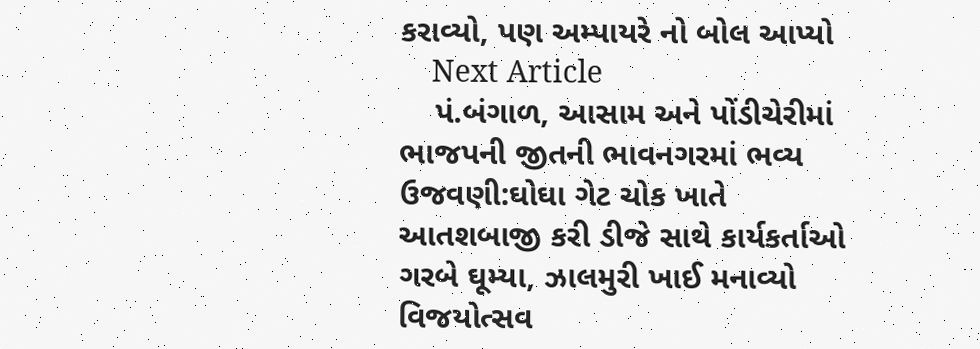કરાવ્યો, પણ અમ્પાયરે નો બોલ આપ્યો
    Next Article
    પં.બંગાળ, આસામ અને પોંડીચેરીમાં ભાજપની જીતની ભાવનગરમાં ભવ્ય ઉજવણી:ઘોઘા ગેટ ચોક ખાતે આતશબાજી કરી ડીજે સાથે કાર્યકર્તાઓ ગરબે ઘૂમ્યા, ઝાલમુરી ખાઈ મનાવ્યો વિજયોત્સવ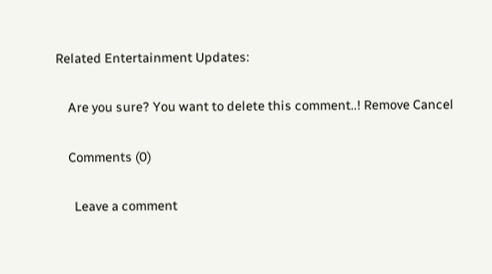Related Entertainment Updates:

    Are you sure? You want to delete this comment..! Remove Cancel

    Comments (0)

      Leave a comment